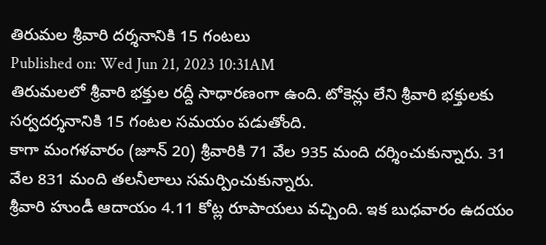తిరుమల శ్రీవారి దర్శనానికి 15 గంటలు
Published on: Wed Jun 21, 2023 10:31AM
తిరుమలలో శ్రీవారి భక్తుల రద్దీ సాధారణంగా ఉంది. టోకెన్లు లేని శ్రీవారి భక్తులకు సర్వదర్శనానికి 15 గంటల సమయం పడుతోంది.
కాగా మంగళవారం (జూన్ 20) శ్రీవారికి 71 వేల 935 మంది దర్శించుకున్నారు. 31 వేల 831 మంది తలనీలాలు సమర్పించుకున్నారు.
శ్రీవారి హుండీ ఆదాయం 4.11 కోట్ల రూపాయలు వచ్చింది. ఇక బుధవారం ఉదయం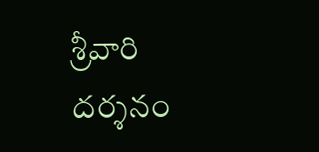శ్రీవారి దర్శనం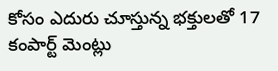కోసం ఎదురు చూస్తున్న భక్తులతో 17 కంపార్ట్ మెంట్లు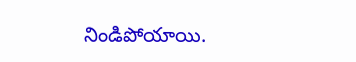నిండిపోయాయి.